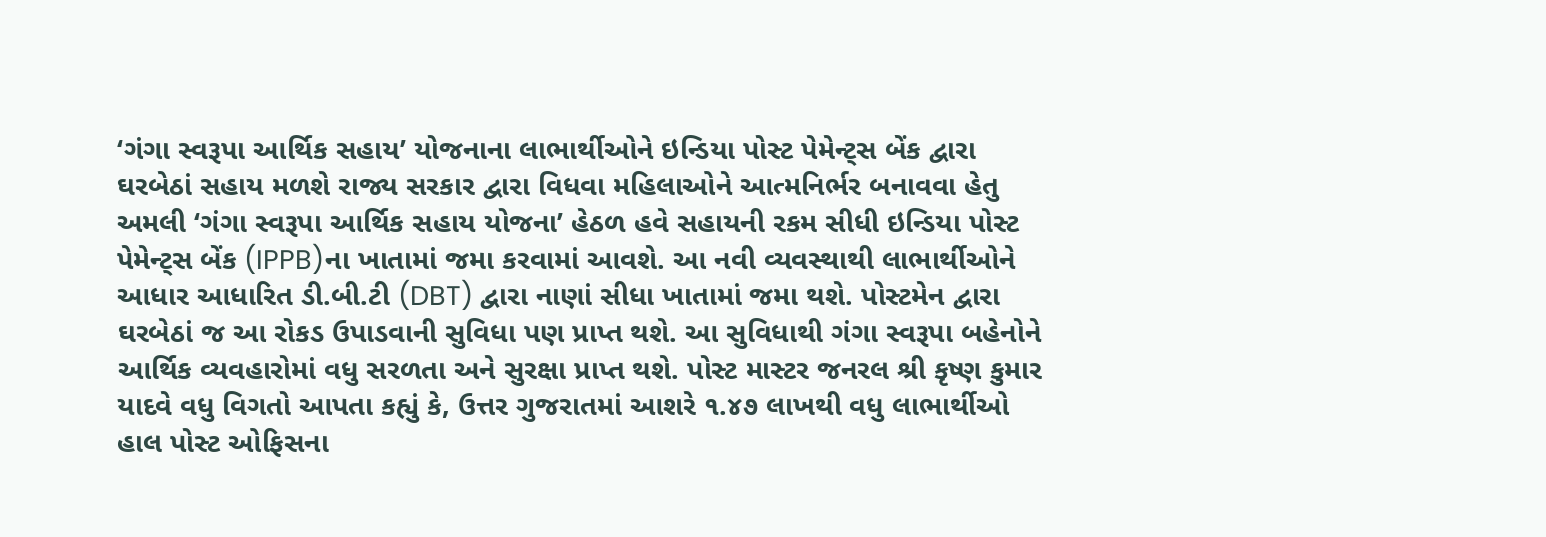‘ગંગા સ્વરૂપા આર્થિક સહાય’ યોજનાના લાભાર્થીઓને ઇન્ડિયા પોસ્ટ પેમેન્ટ્સ બેંક દ્વારા ઘરબેઠાં સહાય મળશે રાજ્ય સરકાર દ્વારા વિધવા મહિલાઓને આત્મનિર્ભર બનાવવા હેતુ અમલી ‘ગંગા સ્વરૂપા આર્થિક સહાય યોજના’ હેઠળ હવે સહાયની રકમ સીધી ઇન્ડિયા પોસ્ટ પેમેન્ટ્સ બેંક (IPPB)ના ખાતામાં જમા કરવામાં આવશે. આ નવી વ્યવસ્થાથી લાભાર્થીઓને આધાર આધારિત ડી.બી.ટી (DBT) દ્વારા નાણાં સીધા ખાતામાં જમા થશે. પોસ્ટમેન દ્વારા ઘરબેઠાં જ આ રોકડ ઉપાડવાની સુવિધા પણ પ્રાપ્ત થશે. આ સુવિધાથી ગંગા સ્વરૂપા બહેનોને આર્થિક વ્યવહારોમાં વધુ સરળતા અને સુરક્ષા પ્રાપ્ત થશે. પોસ્ટ માસ્ટર જનરલ શ્રી કૃષ્ણ કુમાર યાદવે વધુ વિગતો આપતા કહ્યું કે, ઉત્તર ગુજરાતમાં આશરે ૧.૪૭ લાખથી વધુ લાભાર્થીઓ હાલ પોસ્ટ ઓફિસના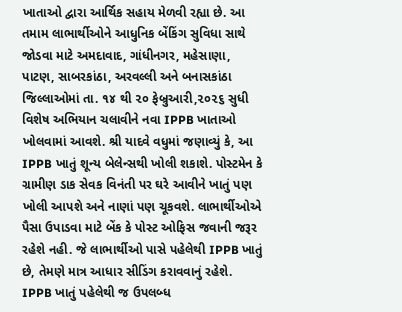ખાતાઓ દ્વારા આર્થિક સહાય મેળવી રહ્યા છે. આ તમામ લાભાર્થીઓને આધુનિક બેંકિંગ સુવિધા સાથે જોડવા માટે અમદાવાદ, ગાંધીનગર, મહેસાણા, પાટણ, સાબરકાંઠા, અરવલ્લી અને બનાસકાંઠા જિલ્લાઓમાં તા. ૧૪ થી ૨૦ ફેબ્રુઆરી,૨૦૨૬ સુધી વિશેષ અભિયાન ચલાવીને નવા IPPB ખાતાઓ ખોલવામાં આવશે. શ્રી યાદવે વધુમાં જણાવ્યું કે, આ IPPB ખાતું શૂન્ય બેલેન્સથી ખોલી શકાશે. પોસ્ટમેન કે ગ્રામીણ ડાક સેવક વિનંતી પર ઘરે આવીને ખાતું પણ ખોલી આપશે અને નાણાં પણ ચૂકવશે. લાભાર્થીઓએ પૈસા ઉપાડવા માટે બેંક કે પોસ્ટ ઓફિસ જવાની જરૂર રહેશે નહી. જે લાભાર્થીઓ પાસે પહેલેથી IPPB ખાતું છે, તેમણે માત્ર આધાર સીડિંગ કરાવવાનું રહેશે. IPPB ખાતું પહેલેથી જ ઉપલબ્ધ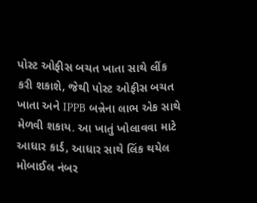પોસ્ટ ઓફીસ બચત ખાતા સાથે લીંક કરી શકાશે, જેથી પોસ્ટ ઓફીસ બચત ખાતા અને IPPB બન્નેના લાભ એક સાથે મેળવી શકાય. આ ખાતું ખોલાવવા માટે આધાર કાર્ડ, આધાર સાથે લિંક થયેલ મોબાઈલ નંબર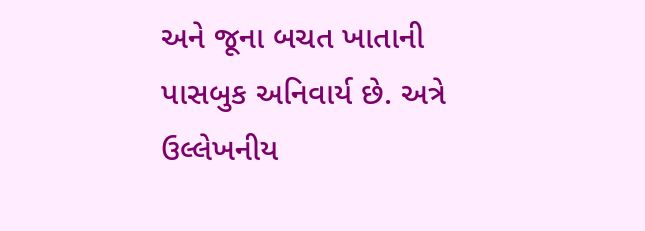અને જૂના બચત ખાતાની પાસબુક અનિવાર્ય છે. અત્રે ઉલ્લેખનીય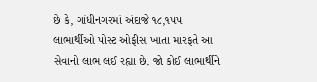છે કે, ગાંધીનગરમાં અંદાજે ૧૮,૧૫૫ લાભાર્થીઓ પોસ્ટ ઓફીસ ખાતા મારફતે આ સેવાનો લાભ લઈ રહ્યા છે. જો કોઈ લાભાર્થીને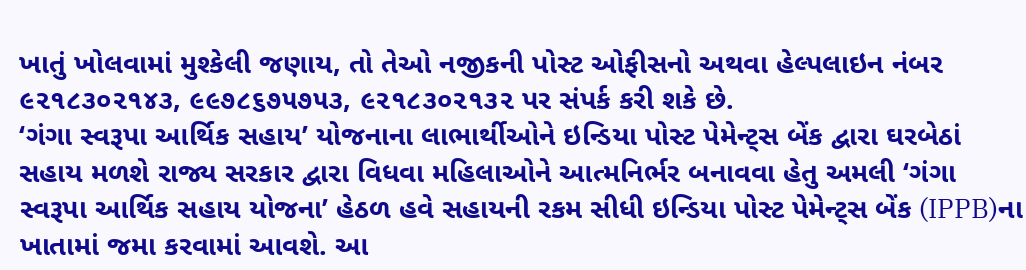ખાતું ખોલવામાં મુશ્કેલી જણાય, તો તેઓ નજીકની પોસ્ટ ઓફીસનો અથવા હેલ્પલાઇન નંબર ૯૨૧૮૩૦૨૧૪૩, ૯૯૭૮૬૭૫૭૫૩, ૯૨૧૮૩૦૨૧૩૨ પર સંપર્ક કરી શકે છે.
‘ગંગા સ્વરૂપા આર્થિક સહાય’ યોજનાના લાભાર્થીઓને ઇન્ડિયા પોસ્ટ પેમેન્ટ્સ બેંક દ્વારા ઘરબેઠાં સહાય મળશે રાજ્ય સરકાર દ્વારા વિધવા મહિલાઓને આત્મનિર્ભર બનાવવા હેતુ અમલી ‘ગંગા સ્વરૂપા આર્થિક સહાય યોજના’ હેઠળ હવે સહાયની રકમ સીધી ઇન્ડિયા પોસ્ટ પેમેન્ટ્સ બેંક (IPPB)ના ખાતામાં જમા કરવામાં આવશે. આ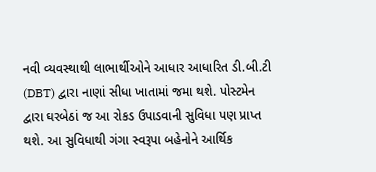નવી વ્યવસ્થાથી લાભાર્થીઓને આધાર આધારિત ડી.બી.ટી (DBT) દ્વારા નાણાં સીધા ખાતામાં જમા થશે. પોસ્ટમેન દ્વારા ઘરબેઠાં જ આ રોકડ ઉપાડવાની સુવિધા પણ પ્રાપ્ત થશે. આ સુવિધાથી ગંગા સ્વરૂપા બહેનોને આર્થિક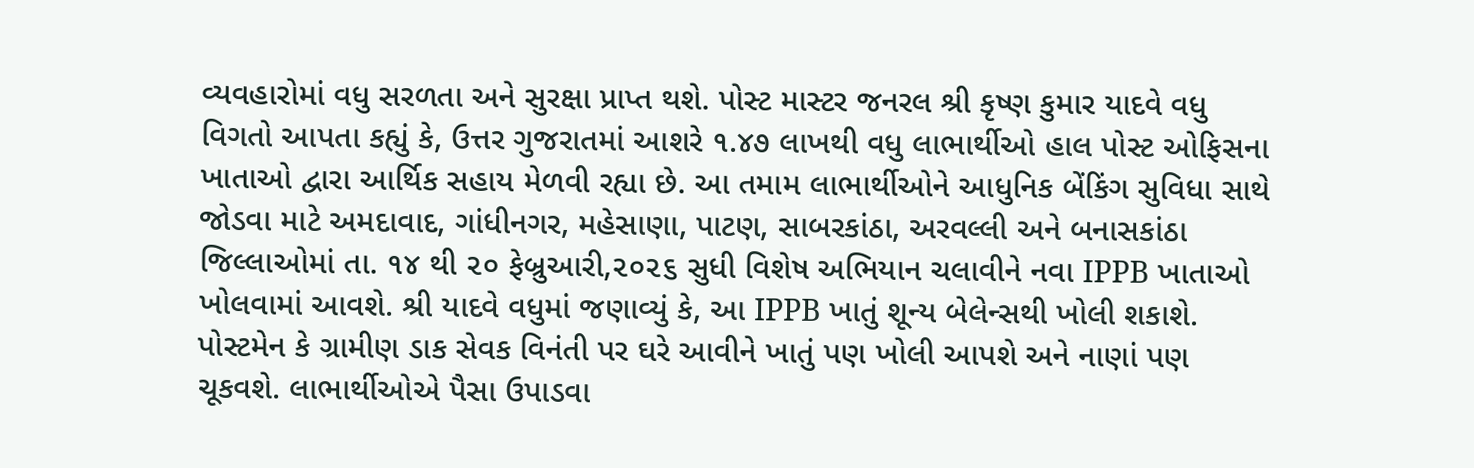વ્યવહારોમાં વધુ સરળતા અને સુરક્ષા પ્રાપ્ત થશે. પોસ્ટ માસ્ટર જનરલ શ્રી કૃષ્ણ કુમાર યાદવે વધુ વિગતો આપતા કહ્યું કે, ઉત્તર ગુજરાતમાં આશરે ૧.૪૭ લાખથી વધુ લાભાર્થીઓ હાલ પોસ્ટ ઓફિસના ખાતાઓ દ્વારા આર્થિક સહાય મેળવી રહ્યા છે. આ તમામ લાભાર્થીઓને આધુનિક બેંકિંગ સુવિધા સાથે જોડવા માટે અમદાવાદ, ગાંધીનગર, મહેસાણા, પાટણ, સાબરકાંઠા, અરવલ્લી અને બનાસકાંઠા જિલ્લાઓમાં તા. ૧૪ થી ૨૦ ફેબ્રુઆરી,૨૦૨૬ સુધી વિશેષ અભિયાન ચલાવીને નવા IPPB ખાતાઓ ખોલવામાં આવશે. શ્રી યાદવે વધુમાં જણાવ્યું કે, આ IPPB ખાતું શૂન્ય બેલેન્સથી ખોલી શકાશે. પોસ્ટમેન કે ગ્રામીણ ડાક સેવક વિનંતી પર ઘરે આવીને ખાતું પણ ખોલી આપશે અને નાણાં પણ ચૂકવશે. લાભાર્થીઓએ પૈસા ઉપાડવા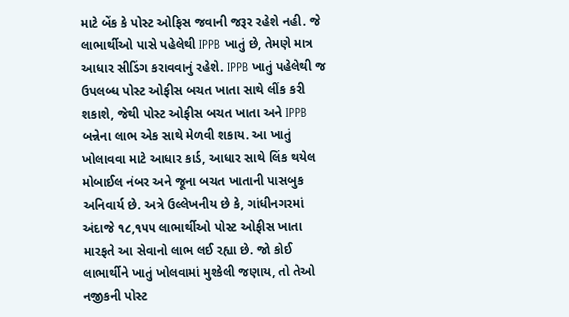માટે બેંક કે પોસ્ટ ઓફિસ જવાની જરૂર રહેશે નહી. જે લાભાર્થીઓ પાસે પહેલેથી IPPB ખાતું છે, તેમણે માત્ર આધાર સીડિંગ કરાવવાનું રહેશે. IPPB ખાતું પહેલેથી જ ઉપલબ્ધ પોસ્ટ ઓફીસ બચત ખાતા સાથે લીંક કરી શકાશે, જેથી પોસ્ટ ઓફીસ બચત ખાતા અને IPPB બન્નેના લાભ એક સાથે મેળવી શકાય. આ ખાતું ખોલાવવા માટે આધાર કાર્ડ, આધાર સાથે લિંક થયેલ મોબાઈલ નંબર અને જૂના બચત ખાતાની પાસબુક અનિવાર્ય છે. અત્રે ઉલ્લેખનીય છે કે, ગાંધીનગરમાં અંદાજે ૧૮,૧૫૫ લાભાર્થીઓ પોસ્ટ ઓફીસ ખાતા મારફતે આ સેવાનો લાભ લઈ રહ્યા છે. જો કોઈ લાભાર્થીને ખાતું ખોલવામાં મુશ્કેલી જણાય, તો તેઓ નજીકની પોસ્ટ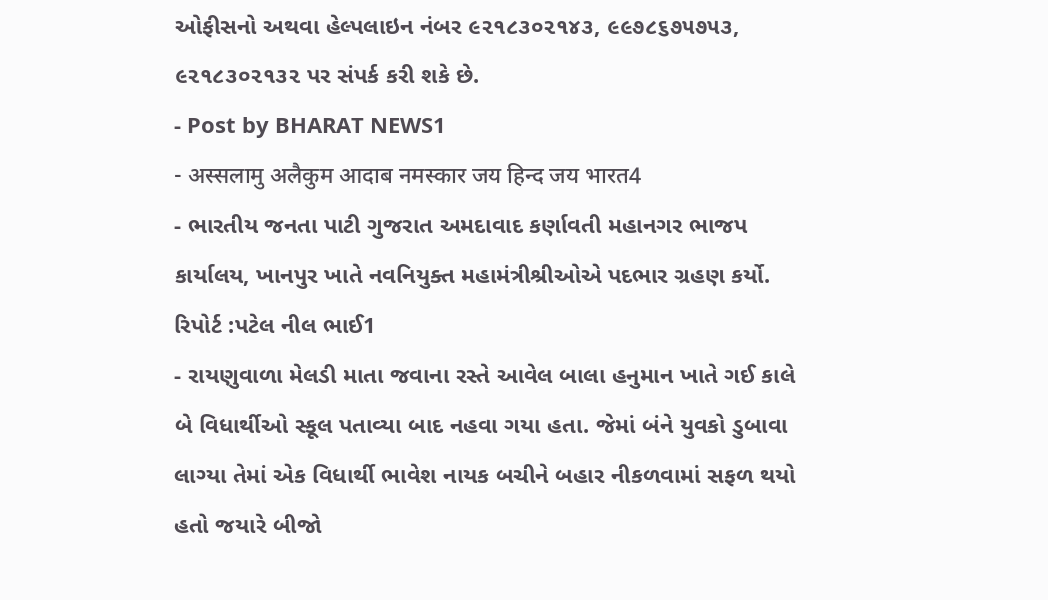ઓફીસનો અથવા હેલ્પલાઇન નંબર ૯૨૧૮૩૦૨૧૪૩, ૯૯૭૮૬૭૫૭૫૩, ૯૨૧૮૩૦૨૧૩૨ પર સંપર્ક કરી શકે છે.
- Post by BHARAT NEWS1
- अस्सलामु अलैकुम आदाब नमस्कार जय हिन्द जय भारत4
- ભારતીય જનતા પાટી ગુજરાત અમદાવાદ કર્ણાવતી મહાનગર ભાજપ કાર્યાલય, ખાનપુર ખાતે નવનિયુક્ત મહામંત્રીશ્રીઓએ પદભાર ગ્રહણ કર્યો. રિપોર્ટ :પટેલ નીલ ભાઈ1
- રાયણુવાળા મેલડી માતા જવાના રસ્તે આવેલ બાલા હનુમાન ખાતે ગઈ કાલે બે વિધાર્થીઓ સ્કૂલ પતાવ્યા બાદ નહવા ગયા હતા. જેમાં બંને યુવકો ડુબાવા લાગ્યા તેમાં એક વિધાર્થી ભાવેશ નાયક બચીને બહાર નીકળવામાં સફળ થયો હતો જયારે બીજો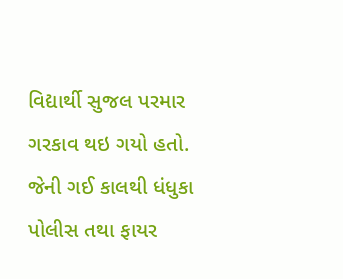વિદ્યાર્થી સુજલ પરમાર ગરકાવ થઇ ગયો હતો. જેની ગઈ કાલથી ધંધુકા પોલીસ તથા ફાયર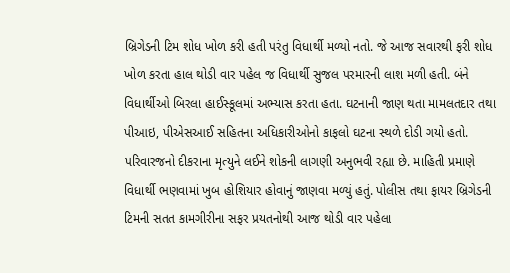બ્રિગેડની ટિમ શોધ ખોળ કરી હતી પરંતુ વિધાર્થી મળ્યો નતો. જે આજ સવારથી ફરી શોધ ખોળ કરતા હાલ થોડી વાર પહેલ જ વિધાર્થી સુજલ પરમારની લાશ મળી હતી. બંને વિધાર્થીઓ બિરલા હાઈસ્કૂલમાં અભ્યાસ કરતા હતા. ઘટનાની જાણ થતા મામલતદાર તથા પીઆઇ, પીએસઆઈ સહિતના અધિકારીઓનો કાફલો ઘટના સ્થળે દોડી ગયો હતો. પરિવારજનો દીકરાના મૃત્યુને લઈને શોકની લાગણી અનુભવી રહ્યા છે. માહિતી પ્રમાણે વિધાર્થી ભણવામાં ખુબ હોશિયાર હોવાનું જાણવા મળ્યું હતું. પોલીસ તથા ફાયર બ્રિગેડની ટિમની સતત કામગીરીના સફર પ્રયતનોથી આજ થોડી વાર પહેલા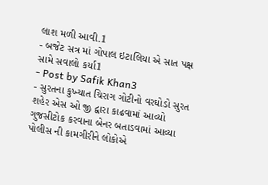લાશ મળી આવી.1
- બજેટ સત્ર માં ગોપાલ ઇટાલિયા એ સાત પક્ષ સામે સવાલો કર્યા1
- Post by Safik Khan3
- સુરતના કુખ્યાત ચિરાગ ગોટીનો વરઘોડો સુરત શહેર એસ ઓ જી દ્વારા કાઢવામાં આવ્યો ગુજસીટોક કરવાના બેનર બતાડવામાં આવ્યા પોલીસ ની કામગીરીને લોકોએ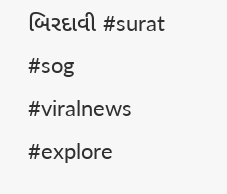બિરદાવી #surat #sog #viralnews #explore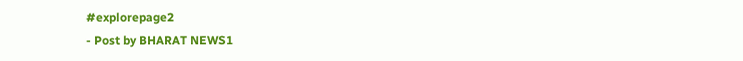#explorepage2
- Post by BHARAT NEWS1